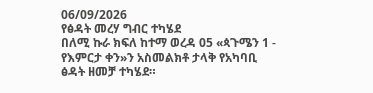06/09/2026
የፅዳት መረሃ ግብር ተካሄደ
በለሚ ኩራ ክፍለ ከተማ ወረዳ 05 «ጳጉሜን 1 - የእምርታ ቀን»ን አስመልክቶ ታላቅ የአካባቢ ፅዳት ዘመቻ ተካሄደ።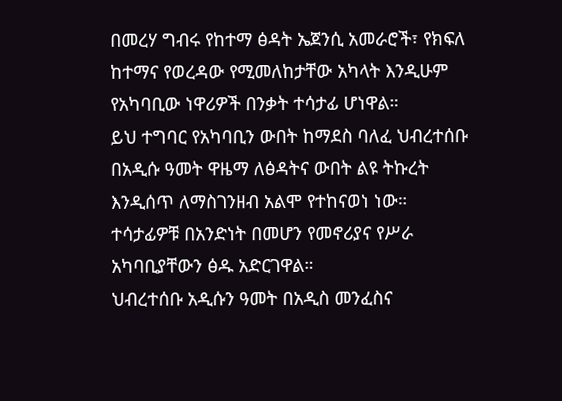በመረሃ ግብሩ የከተማ ፅዳት ኤጀንሲ አመራሮች፣ የክፍለ ከተማና የወረዳው የሚመለከታቸው አካላት እንዲሁም የአካባቢው ነዋሪዎች በንቃት ተሳታፊ ሆነዋል።
ይህ ተግባር የአካባቢን ውበት ከማደስ ባለፈ ህብረተሰቡ በአዲሱ ዓመት ዋዜማ ለፅዳትና ውበት ልዩ ትኩረት እንዲሰጥ ለማስገንዘብ አልሞ የተከናወነ ነው። ተሳታፊዎቹ በአንድነት በመሆን የመኖሪያና የሥራ አካባቢያቸውን ፅዱ አድርገዋል።
ህብረተሰቡ አዲሱን ዓመት በአዲስ መንፈስና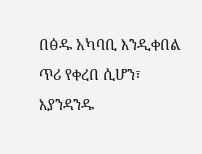በፅዱ አካባቢ እንዲቀበል ጥሪ የቀረበ ሲሆን፣ እያንዳንዱ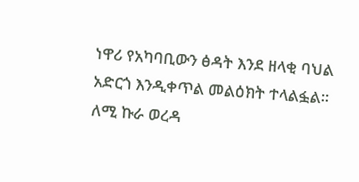ነዋሪ የአካባቢውን ፅዳት እንደ ዘላቂ ባህል አድርጎ እንዲቀጥል መልዕክት ተላልፏል።
ለሚ ኩራ ወረዳ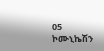05 ኮሙኒኬሽን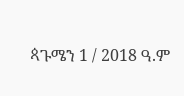ጳጉሜን 1 / 2018 ዓ.ም